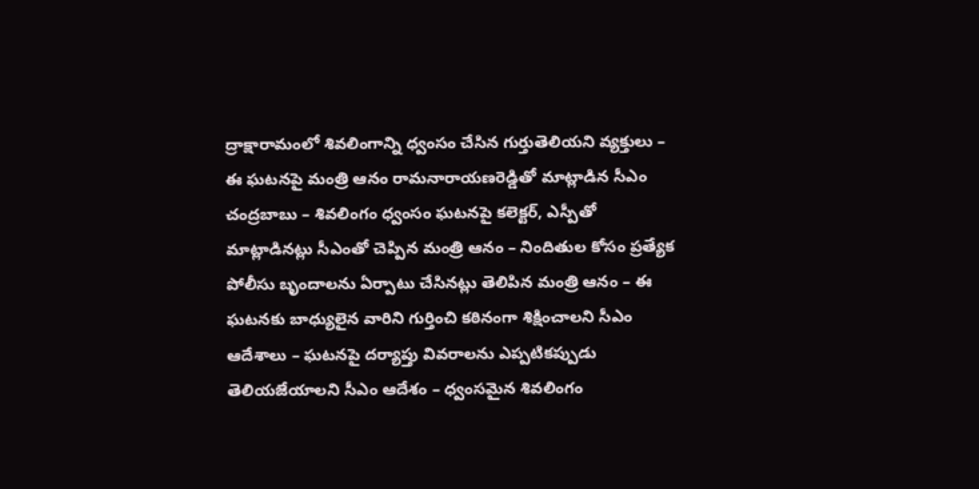ద్రాక్షారామంలో శివలింగాన్ని ధ్వంసం చేసిన గుర్తుతెలియని వ్యక్తులు – ఈ ఘటనపై మంత్రి ఆనం రామనారాయణరెడ్డితో మాట్లాడిన సీఎం చంద్రబాబు – శివలింగం ధ్వంసం ఘటనపై కలెక్టర్, ఎస్పీతో మాట్లాడినట్లు సీఎంతో చెప్పిన మంత్రి ఆనం – నిందితుల కోసం ప్రత్యేక పోలీసు బృందాలను ఏర్పాటు చేసినట్లు తెలిపిన మంత్రి ఆనం – ఈ ఘటనకు బాధ్యులైన వారిని గుర్తించి కఠినంగా శిక్షించాలని సీఎం ఆదేశాలు – ఘటనపై దర్యాప్తు వివరాలను ఎప్పటికప్పుడు తెలియజేయాలని సీఎం ఆదేశం – ధ్వంసమైన శివలింగం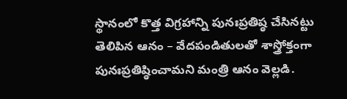స్థానంలో కొత్త విగ్రహాన్ని పునఃప్రతిష్ఠ చేసినట్టు తెలిపిన ఆనం – వేదపండితులతో శాస్త్రోక్తంగా పునఃప్రతిష్ఠించామని మంత్రి ఆనం వెల్లడి.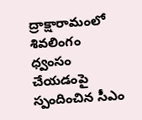ద్రాక్షారామంలో శివలింగం ధ్వంసం చేయడంపై స్పందించిన సీఎం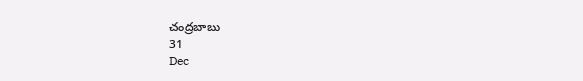చంద్రబాబు
31
Dec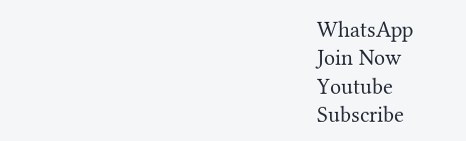WhatsApp
Join Now
Youtube
Subscribe